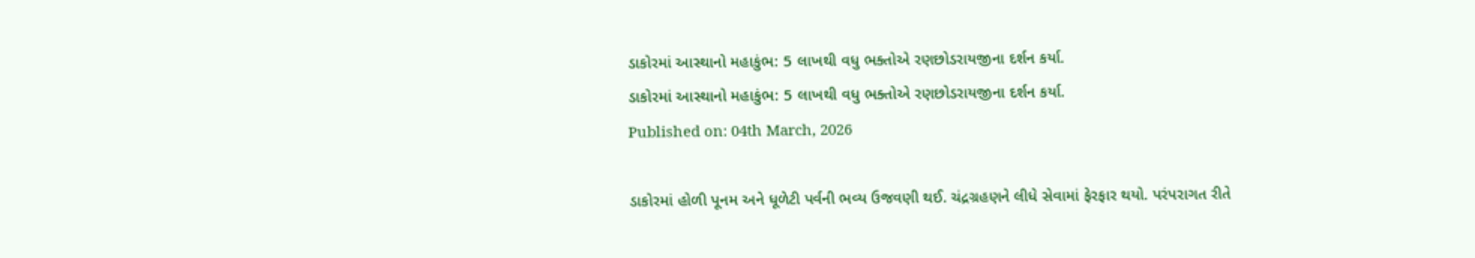ડાકોરમાં આસ્થાનો મહાકુંભ: 5 લાખથી વધુ ભક્તોએ રણછોડરાયજીના દર્શન કર્યા.
ડાકોરમાં આસ્થાનો મહાકુંભ: 5 લાખથી વધુ ભક્તોએ રણછોડરાયજીના દર્શન કર્યા.
Published on: 04th March, 2026

ડાકોરમાં હોળી પૂનમ અને ધૂળેટી પર્વની ભવ્ય ઉજવણી થઈ. ચંદ્રગ્રહણને લીધે સેવામાં ફેરફાર થયો. પરંપરાગત રીતે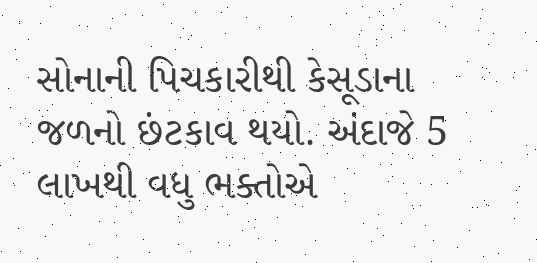સોનાની પિચકારીથી કેસૂડાના જળનો છંટકાવ થયો. અંદાજે 5 લાખથી વધુ ભક્તોએ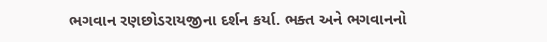ભગવાન રણછોડરાયજીના દર્શન કર્યા. ભક્ત અને ભગવાનનો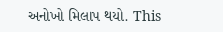અનોખો મિલાપ થયો. This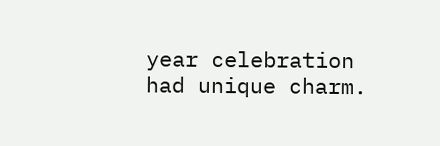year celebration had unique charm.